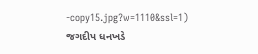-copy15.jpg?w=1110&ssl=1)
જગદીપ ધનખડે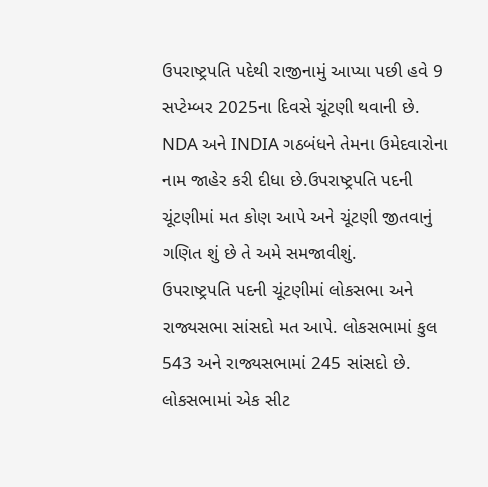ઉપરાષ્ટ્રપતિ પદેથી રાજીનામું આપ્યા પછી હવે 9 સપ્ટેમ્બર 2025ના દિવસે ચૂંટણી થવાની છે. NDA અને INDIA ગઠબંધને તેમના ઉમેદવારોના નામ જાહેર કરી દીધા છે.ઉપરાષ્ટ્રપતિ પદની ચૂંટણીમાં મત કોણ આપે અને ચૂંટણી જીતવાનું ગણિત શું છે તે અમે સમજાવીશું.
ઉપરાષ્ટ્રપતિ પદની ચૂંટણીમાં લોકસભા અને રાજ્યસભા સાંસદો મત આપે. લોકસભામાં કુલ 543 અને રાજ્યસભામાં 245 સાંસદો છે. લોકસભામાં એક સીટ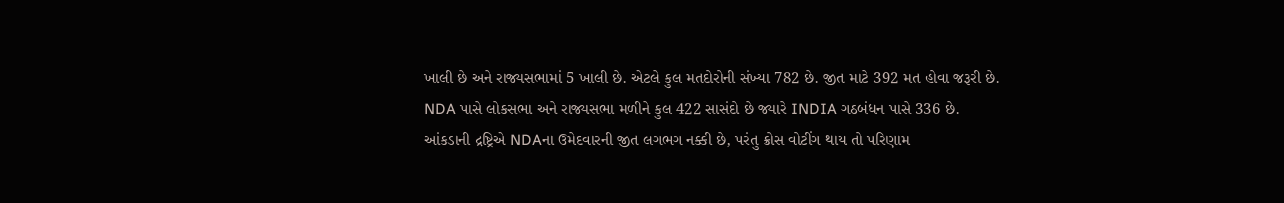ખાલી છે અને રાજ્યસભામાં 5 ખાલી છે. એટલે કુલ મતદોરોની સંખ્યા 782 છે. જીત માટે 392 મત હોવા જરૂરી છે.
NDA પાસે લોકસભા અને રાજ્યસભા મળીને કુલ 422 સાસંદો છે જ્યારે INDIA ગઠબંધન પાસે 336 છે.
આંકડાની દ્રષ્ટ્રિએ NDAના ઉમેદવારની જીત લગભગ નક્કી છે, પરંતુ ક્રોસ વોટીંગ થાય તો પરિણામ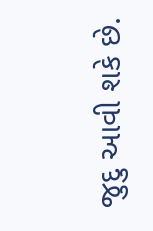જુદુ આવી શકે છે.